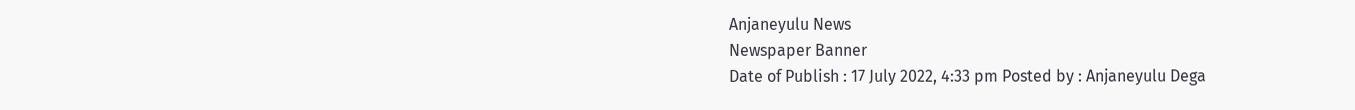Anjaneyulu News
Newspaper Banner
Date of Publish : 17 July 2022, 4:33 pm Posted by : Anjaneyulu Dega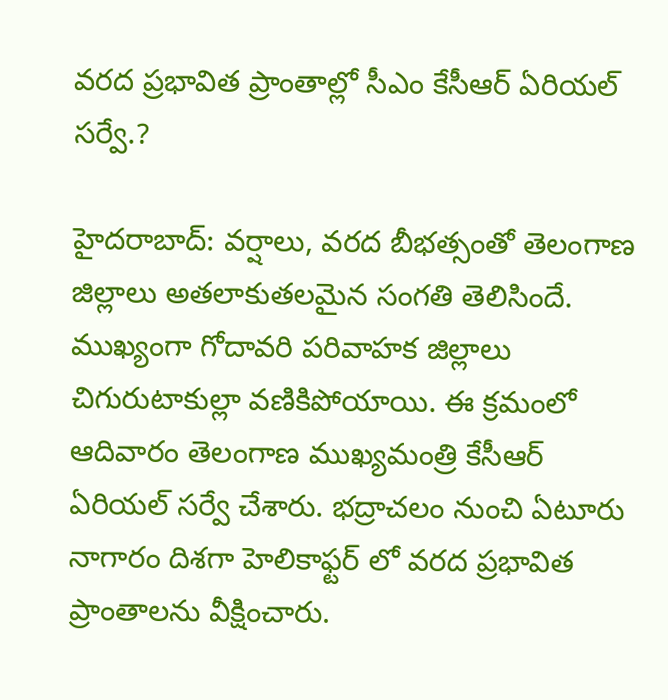వరద ప్రభావిత ప్రాంతాల్లో సీఎం కేసీఆర్ ఏరియల్ సర్వే.?

హైదరాబాద్: వర్షాలు, వరద బీభత్సంతో తెలంగాణ జిల్లాలు అతలాకుతలమైన సంగతి తెలిసిందే. ముఖ్యంగా గోదావరి పరివాహక జిల్లాలు చిగురుటాకుల్లా వణికిపోయాయి. ఈ క్రమంలో ఆదివారం తెలంగాణ ముఖ్యమంత్రి కేసీఆర్ ఏరియల్ సర్వే చేశారు. భద్రాచలం నుంచి ఏటూరు నాగారం దిశగా హెలికాఫ్టర్ లో వరద ప్రభావిత ప్రాంతాలను వీక్షించారు.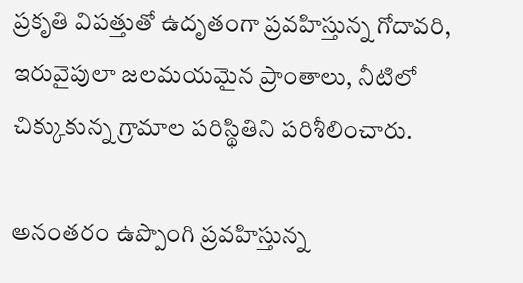ప్రకృతి విపత్తుతో ఉదృతంగా ప్రవహిస్తున్న గోదావరి, ఇరువైపులా జలమయమైన ప్రాంతాలు, నీటిలో చిక్కుకున్న గ్రామాల పరిస్థితిని పరిశీలించారు.

అనంతరం ఉప్పొంగి ప్రవహిస్తున్న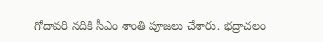గోదావరి నదికి సీఎం శాంతి పూజలు చేశారు. భద్రాచలం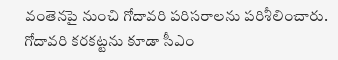వంతెనపై నుంచి గోదావరి పరిసరాలను పరిశీలించారు. గోదావరి కరకట్టను కూడా సీఎం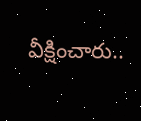వీక్షించారు..